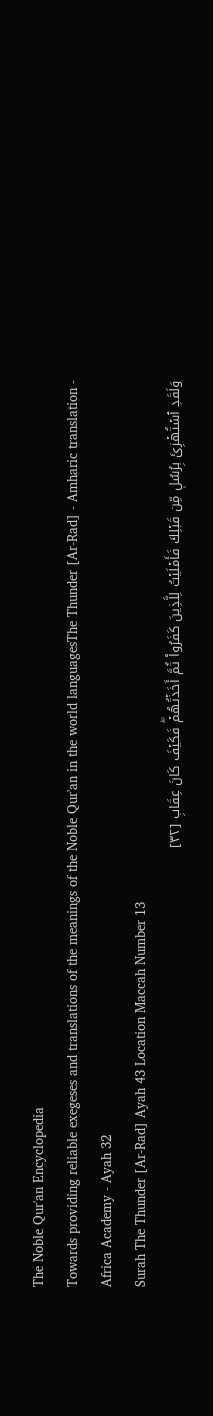The Noble Qur'an Encyclopedia
Towards providing reliable exegeses and translations of the meanings of the Noble Qur'an in the world languagesThe Thunder [Ar-Rad] - Amharic translation - Africa Academy - Ayah 32
Surah The Thunder [Ar-Rad] Ayah 43 Location Maccah Number 13
وَلَقَدِ ٱسۡتُهۡزِئَ بِرُسُلٖ مِّن قَبۡلِكَ فَأَمۡلَيۡتُ لِلَّذِينَ كَفَرُواْ ثُمَّ أَخَذۡتُهُمۡۖ فَكَيۡفَ كَانَ عِقَابِ [٣٢]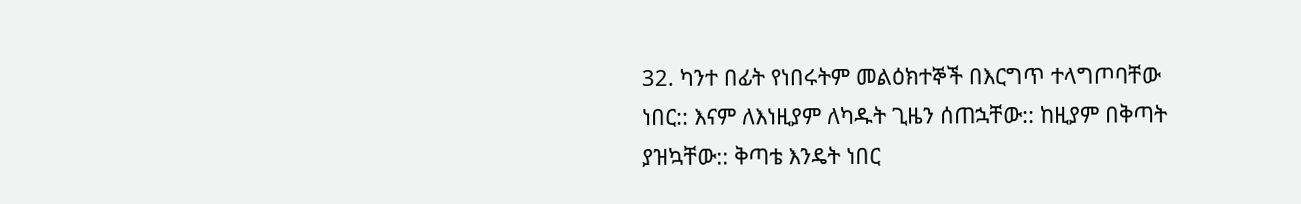32. ካንተ በፊት የነበሩትም መልዕክተኞች በእርግጥ ተላግጦባቸው ነበር:: እናም ለእነዚያም ለካዱት ጊዜን ሰጠኋቸው:: ከዚያም በቅጣት ያዝኳቸው:: ቅጣቴ እንዴት ነበር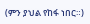(ምን ያህል የከፋ ነበር።)